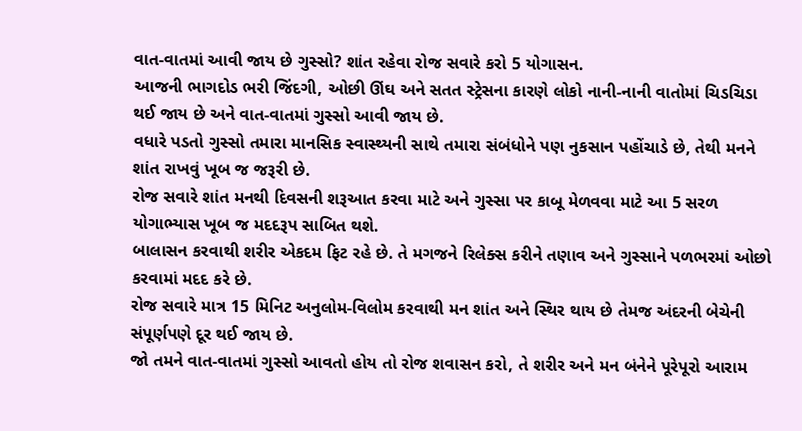વાત-વાતમાં આવી જાય છે ગુસ્સો? શાંત રહેવા રોજ સવારે કરો 5 યોગાસન.
આજની ભાગદોડ ભરી જિંદગી, ઓછી ઊંઘ અને સતત સ્ટ્રેસના કારણે લોકો નાની-નાની વાતોમાં ચિડચિડા થઈ જાય છે અને વાત-વાતમાં ગુસ્સો આવી જાય છે.
વધારે પડતો ગુસ્સો તમારા માનસિક સ્વાસ્થ્યની સાથે તમારા સંબંધોને પણ નુકસાન પહોંચાડે છે, તેથી મનને શાંત રાખવું ખૂબ જ જરૂરી છે.
રોજ સવારે શાંત મનથી દિવસની શરૂઆત કરવા માટે અને ગુસ્સા પર કાબૂ મેળવવા માટે આ 5 સરળ યોગાભ્યાસ ખૂબ જ મદદરૂપ સાબિત થશે.
બાલાસન કરવાથી શરીર એકદમ ફિટ રહે છે. તે મગજને રિલેક્સ કરીને તણાવ અને ગુસ્સાને પળભરમાં ઓછો કરવામાં મદદ કરે છે.
રોજ સવારે માત્ર 15 મિનિટ અનુલોમ-વિલોમ કરવાથી મન શાંત અને સ્થિર થાય છે તેમજ અંદરની બેચેની સંપૂર્ણપણે દૂર થઈ જાય છે.
જો તમને વાત-વાતમાં ગુસ્સો આવતો હોય તો રોજ શવાસન કરો, તે શરીર અને મન બંનેને પૂરેપૂરો આરામ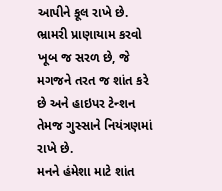આપીને કૂલ રાખે છે.
ભ્રામરી પ્રાણાયામ કરવો ખૂબ જ સરળ છે, જે મગજને તરત જ શાંત કરે છે અને હાઇપર ટેન્શન તેમજ ગુસ્સાને નિયંત્રણમાં રાખે છે.
મનને હંમેશા માટે શાંત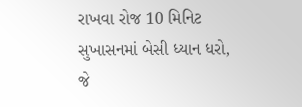રાખવા રોજ 10 મિનિટ સુખાસનમાં બેસી ધ્યાન ધરો, જે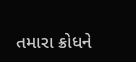તમારા ક્રોધને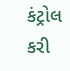કંટ્રોલ કરી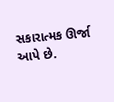સકારાત્મક ઊર્જા આપે છે.